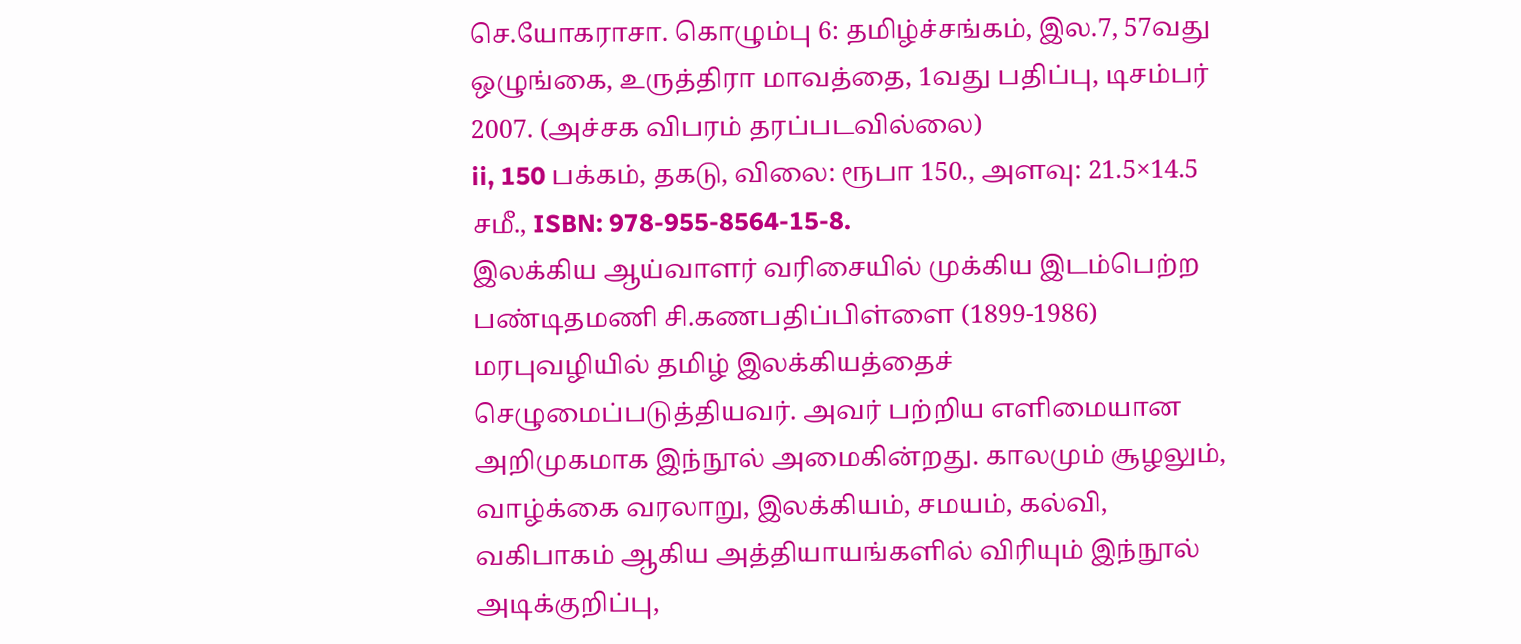செ.யோகராசா. கொழும்பு 6: தமிழ்ச்சங்கம், இல.7, 57வது ஒழுங்கை, உருத்திரா மாவத்தை, 1வது பதிப்பு, டிசம்பர் 2007. (அச்சக விபரம் தரப்படவில்லை)
ii, 150 பக்கம், தகடு, விலை: ரூபா 150., அளவு: 21.5×14.5 சமீ., ISBN: 978-955-8564-15-8.
இலக்கிய ஆய்வாளர் வரிசையில் முக்கிய இடம்பெற்ற பண்டிதமணி சி.கணபதிப்பிள்ளை (1899-1986) மரபுவழியில் தமிழ் இலக்கியத்தைச் செழுமைப்படுத்தியவர். அவர் பற்றிய எளிமையான அறிமுகமாக இந்நூல் அமைகின்றது. காலமும் சூழலும், வாழ்க்கை வரலாறு, இலக்கியம், சமயம், கல்வி, வகிபாகம் ஆகிய அத்தியாயங்களில் விரியும் இந்நூல் அடிக்குறிப்பு,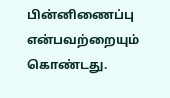பின்னிணைப்பு என்பவற்றையும் கொண்டது.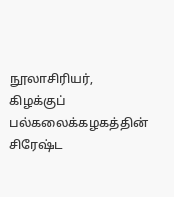நூலாசிரியர், கிழக்குப் பல்கலைக்கழகத்தின் சிரேஷ்ட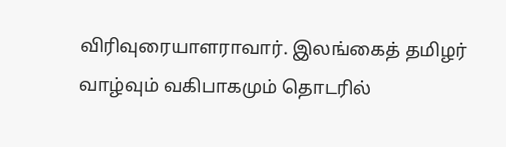விரிவுரையாளராவார். இலங்கைத் தமிழர் வாழ்வும் வகிபாகமும் தொடரில்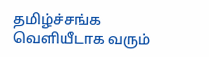தமிழ்ச்சங்க வெளியீடாக வரும்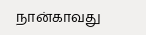நான்காவது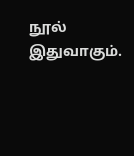நூல் இதுவாகும்.